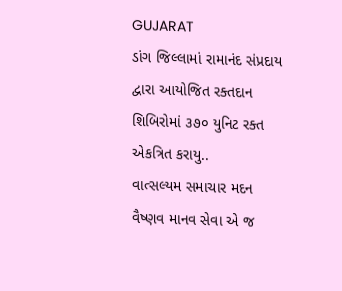GUJARAT
ડાંગ જિલ્લામાં રામાનંદ સંપ્રદાય દ્વારા આયોજિત રક્તદાન શિબિરોમાં ૩૭૦ યુનિટ રક્ત એકત્રિત કરાયુ..
વાત્સલ્યમ સમાચાર મદન વૈષ્ણવ માનવ સેવા એ જ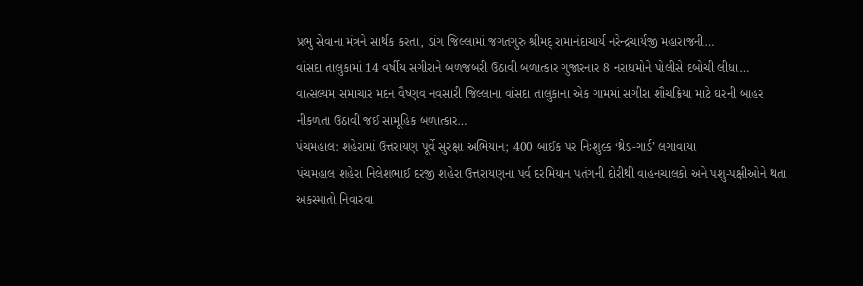પ્રભુ સેવાના મંત્રને સાર્થક કરતા, ડાંગ જિલ્લામાં જગતગુરુ શ્રીમદ્ રામાનંદાચાર્ય નરેન્દ્રચાર્યજી મહારાજની…
વાંસદા તાલુકામાં 14 વર્ષીય સગીરાને બળજબરી ઉઠાવી બળાત્કાર ગુજારનાર 8 નરાધમોને પોલીસે દબોચી લીધા…
વાત્સલ્યમ સમાચાર મદન વૈષ્ણવ નવસારી જિલ્લાના વાંસદા તાલુકાના એક ગામમાં સગીરા શૌચક્રિયા માટે ઘરની બાહર નીકળતા ઉઠાવી જઈ સામૂહિક બળાત્કાર…
પંચમહાલ: શહેરામાં ઉત્તરાયણ પૂર્વે સુરક્ષા અભિયાન; 400 બાઈક પર નિઃશુલ્ક ‘થ્રેડ-ગાર્ડ’ લગાવાયા
પંચમહાલ શહેરા નિલેશભાઈ દરજી શહેરા ઉત્તરાયણના પર્વ દરમિયાન પતંગની દોરીથી વાહનચાલકો અને પશુ-પક્ષીઓને થતા અકસ્માતો નિવારવા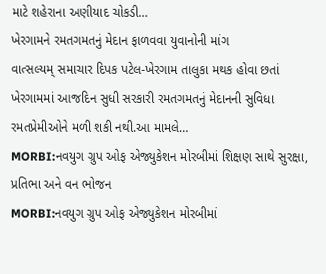માટે શહેરાના અણીયાદ ચોકડી…
ખેરગામને રમતગમતનું મેદાન ફાળવવા યુવાનોની માંગ
વાત્સલ્યમ્ સમાચાર દિપક પટેલ-ખેરગામ તાલુકા મથક હોવા છતાં ખેરગામમાં આજદિન સુધી સરકારી રમતગમતનું મેદાનની સુવિધા રમતપ્રેમીઓને મળી શકી નથી.આ મામલે…
MORBI:નવયુગ ગ્રુપ ઓફ એજ્યુકેશન મોરબીમાં શિક્ષણ સાથે સુરક્ષા, પ્રતિભા અને વન ભોજન
MORBI:નવયુગ ગ્રુપ ઓફ એજ્યુકેશન મોરબીમાં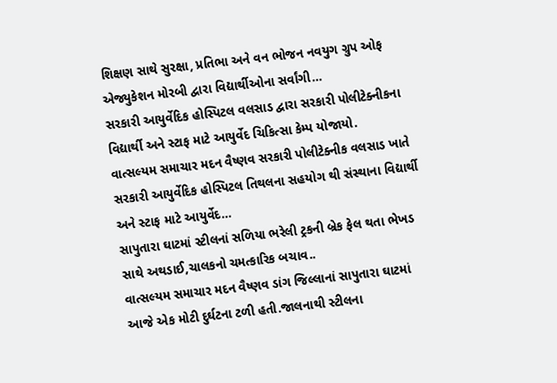શિક્ષણ સાથે સુરક્ષા, પ્રતિભા અને વન ભોજન નવયુગ ગ્રુપ ઓફ એજ્યુકેશન મોરબી દ્વારા વિદ્યાર્થીઓના સર્વાંગી…
સરકારી આયુર્વેદિક હોસ્પિટલ વલસાડ દ્વારા સરકારી પોલીટેક્નીકના વિદ્યાર્થી અને સ્ટાફ માટે આયુર્વેદ ચિકિત્સા કેમ્પ યોજાયો.
વાત્સલ્યમ સમાચાર મદન વૈષ્ણવ સરકારી પોલીટેક્નીક વલસાડ ખાતે સરકારી આયુર્વેદિક હોસ્પિટલ તિથલના સહયોગ થી સંસ્થાના વિદ્યાર્થી અને સ્ટાફ માટે આયુર્વેદ…
સાપુતારા ઘાટમાં સ્ટીલનાં સળિયા ભરેલી ટ્રકની બ્રેક ફેલ થતા ભેખડ સાથે અથડાઈ,ચાલકનો ચમત્કારિક બચાવ..
વાત્સલ્યમ સમાચાર મદન વૈષ્ણવ ડાંગ જિલ્લાનાં સાપુતારા ઘાટમાં આજે એક મોટી દુર્ઘટના ટળી હતી.જાલનાથી સ્ટીલના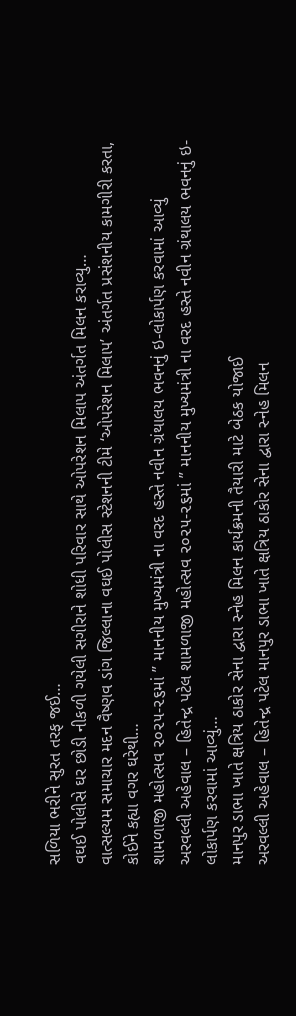સળિયા ભરીને સુરત તરફ જઈ…
વઘઈ પોલીસે ઘર છોડી નીકળી ગયેલી સગીરાને શોધી પરિવાર સાથે ઓપરેશન મિલાપ અંતર્ગત મિલન કરાવ્યુ…
વાત્સલ્યમ સમાચાર મદન વૈષ્ણવ ડાંગ જિલ્લાના વઘઈ પોલીસ સ્ટેશનની ટીમે ‘ઓપરેશન મિલાપ’ અંતર્ગત પ્રસંશનીય કામગીરી કરતા, કોઈને કહ્યા વગર ઘરેથી…
શામળાજી મહોત્સવ ૨૦૨૫-૨૬માં ” માનનીય મુખ્યમંત્રી ના વરદ હસ્તે નવીન ગ્રંથાલય ભવનનું ઇ-લોકાર્પણ કરવામાં આવ્યું
અરવલ્લી અહેવાલ – હિતેન્દ્ર પટેલ શામળાજી મહોત્સવ ૨૦૨૫-૨૬માં ” માનનીય મુખ્યમંત્રી ના વરદ હસ્તે નવીન ગ્રંથાલય ભવનનું ઇ-લોકાર્પણ કરવામાં આવ્યું…
માનપુર ડાભા ખાતે ક્ષત્રિય ઠાકોર સેના દ્વારા સ્નેહ મિલન કાર્યક્રમની તૈયારી માટે બેઠક યોજાઈ
અરવલ્લી અહેવાલ – હિતેન્દ્ર પટેલ માનપુર ડાભા ખાતે ક્ષત્રિય ઠાકોર સેના દ્વારા સ્નેહ મિલન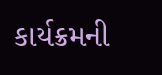કાર્યક્રમની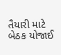તૈયારી માટે બેઠક યોજાઈ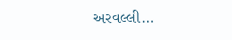અરવલ્લી…